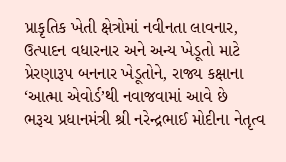પ્રાકૃતિક ખેતી ક્ષેત્રોમાં નવીનતા લાવનાર, ઉત્પાદન વધારનાર અને અન્ય ખેડૂતો માટે પ્રેરણારૂપ બનનાર ખેડૂતોને, રાજ્ય કક્ષાના ‘આત્મા એવોર્ડ’થી નવાજવામાં આવે છે
ભરૂચ પ્રધાનમંત્રી શ્રી નરેન્દ્રભાઈ મોદીના નેતૃત્વ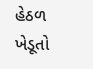હેઠળ ખેડૂતો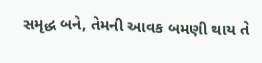સમૃદ્ધ બને, તેમની આવક બમણી થાય તે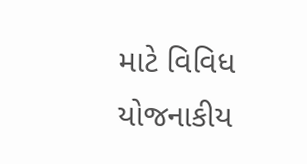માટે વિવિધ યોજનાકીય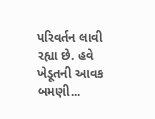પરિવર્તન લાવી રહ્યા છે. હવે ખેડૂતની આવક બમણી...